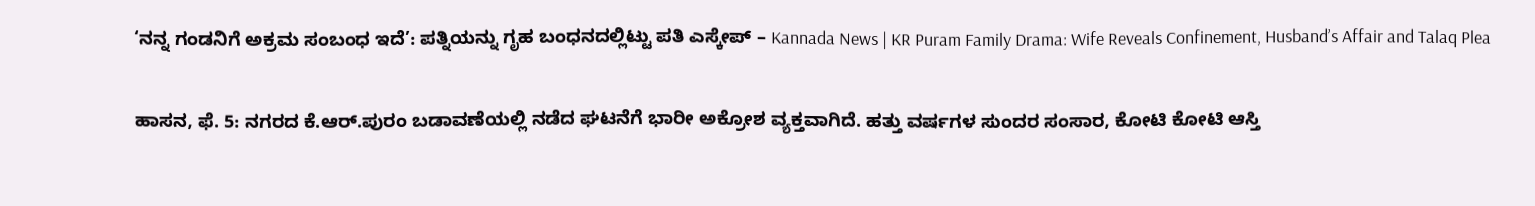‘ನನ್ನ ಗಂಡನಿಗೆ ಅಕ್ರಮ ಸಂಬಂಧ ಇದೆ’: ಪತ್ನಿಯನ್ನು ಗೃಹ ಬಂಧನದಲ್ಲಿಟ್ಟು ಪತಿ ಎಸ್ಕೇಪ್ – Kannada News | KR Puram Family Drama: Wife Reveals Confinement, Husband’s Affair and Talaq Plea

ಹಾಸನ, ಫೆ. 5: ನಗರದ ಕೆ.ಆರ್.ಪುರಂ ಬಡಾವಣೆಯಲ್ಲಿ ನಡೆದ ಘಟನೆಗೆ ಭಾರೀ ಅಕ್ರೋಶ ವ್ಯಕ್ತವಾಗಿದೆ. ಹತ್ತು ವರ್ಷಗಳ ಸುಂದರ ಸಂಸಾರ, ಕೋಟಿ ಕೋಟಿ ಆಸ್ತಿ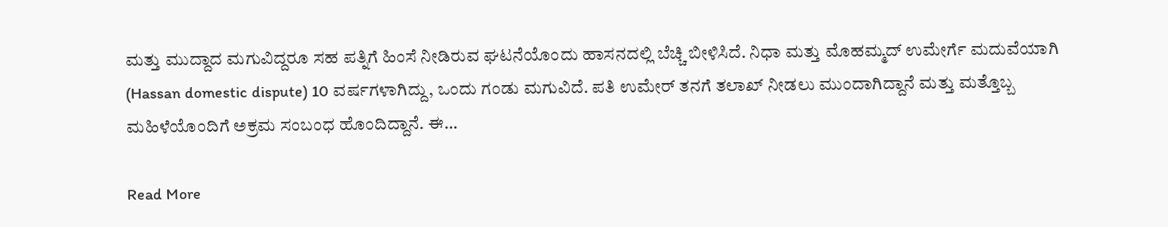ಮತ್ತು ಮುದ್ದಾದ ಮಗುವಿದ್ದರೂ ಸಹ ಪತ್ನಿಗೆ ಹಿಂಸೆ ನೀಡಿರುವ ಘಟನೆಯೊಂದು ಹಾಸನದಲ್ಲಿ ಬೆಚ್ಚಿ ಬೀಳಿಸಿದೆ. ನಿಧಾ ಮತ್ತು ಮೊಹಮ್ಮದ್ ಉಮೇರ್ಗೆ ಮದುವೆಯಾಗಿ (Hassan domestic dispute) 10 ವರ್ಷಗಳಾಗಿದ್ದು, ಒಂದು ಗಂಡು ಮಗುವಿದೆ. ಪತಿ ಉಮೇರ್ ತನಗೆ ತಲಾಖ್ ನೀಡಲು ಮುಂದಾಗಿದ್ದಾನೆ ಮತ್ತು ಮತ್ತೊಬ್ಬ ಮಹಿಳೆಯೊಂದಿಗೆ ಅಕ್ರಮ ಸಂಬಂಧ ಹೊಂದಿದ್ದಾನೆ. ಈ…

Read More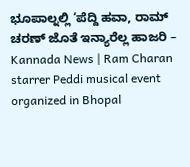ಭೂಪಾಲ್ನಲ್ಲಿ ‘ಪೆದ್ದಿ ಹವಾ, ರಾಮ್ ಚರಣ್ ಜೊತೆ ಇನ್ಯಾರೆಲ್ಲ ಹಾಜರಿ – Kannada News | Ram Charan starrer Peddi musical event organized in Bhopal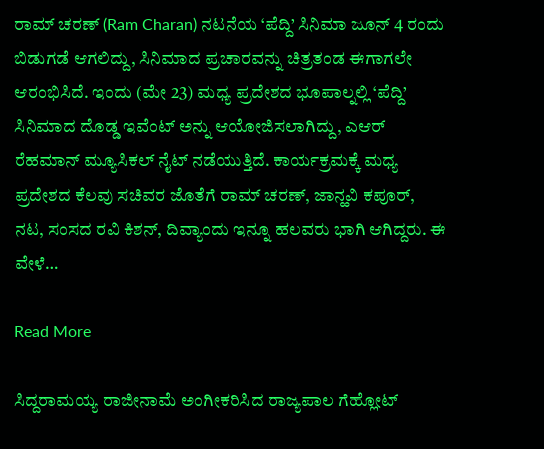ರಾಮ್ ಚರಣ್ (Ram Charan) ನಟನೆಯ ‘ಪೆದ್ದಿ’ ಸಿನಿಮಾ ಜೂನ್ 4 ರಂದು ಬಿಡುಗಡೆ ಆಗಲಿದ್ದು, ಸಿನಿಮಾದ ಪ್ರಚಾರವನ್ನು ಚಿತ್ರತಂಡ ಈಗಾಗಲೇ ಆರಂಭಿಸಿದೆ. ಇಂದು (ಮೇ 23) ಮಧ್ಯ ಪ್ರದೇಶದ ಭೂಪಾಲ್ನಲ್ಲಿ ‘ಪೆದ್ದಿ’ ಸಿನಿಮಾದ ದೊಡ್ಡ ಇವೆಂಟ್ ಅನ್ನು ಆಯೋಜಿಸಲಾಗಿದ್ದು, ಎಆರ್ ರೆಹಮಾನ್ ಮ್ಯೂಸಿಕಲ್ ನೈಟ್ ನಡೆಯುತ್ತಿದೆ. ಕಾರ್ಯಕ್ರಮಕ್ಕೆ ಮಧ್ಯ ಪ್ರದೇಶದ ಕೆಲವು ಸಚಿವರ ಜೊತೆಗೆ ರಾಮ್ ಚರಣ್, ಜಾನ್ಹವಿ ಕಪೂರ್, ನಟ, ಸಂಸದ ರವಿ ಕಿಶನ್, ದಿವ್ಯಾಂದು ಇನ್ನೂ ಹಲವರು ಭಾಗಿ ಆಗಿದ್ದರು. ಈ ವೇಳೆ…

Read More

ಸಿದ್ದರಾಮಯ್ಯ ರಾಜೀನಾಮೆ ಅಂಗೀಕರಿಸಿದ ರಾಜ್ಯಪಾಲ ಗೆಹ್ಲೋಟ್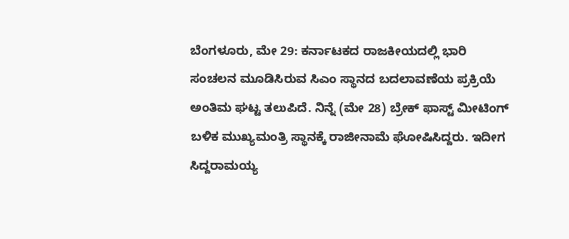ಬೆಂಗಳೂರು, ಮೇ 29: ಕರ್ನಾಟಕದ ರಾಜಕೀಯದಲ್ಲಿ ಭಾರಿ ಸಂಚಲನ ಮೂಡಿಸಿರುವ ಸಿಎಂ ಸ್ಥಾನದ ಬದಲಾವಣೆಯ ಪ್ರಕ್ರಿಯೆ ಅಂತಿಮ ಘಟ್ಟ ತಲುಪಿದೆ. ನಿನ್ನೆ (ಮೇ 28) ಬ್ರೇಕ್ ಫಾಸ್ಟ್ ಮೀಟಿಂಗ್ ಬಳಿಕ ಮುಖ್ಯಮಂತ್ರಿ ಸ್ಥಾನಕ್ಕೆ ರಾಜೀನಾಮೆ ಘೋಷಿಸಿದ್ದರು. ಇದೀಗ ಸಿದ್ದರಾಮಯ್ಯ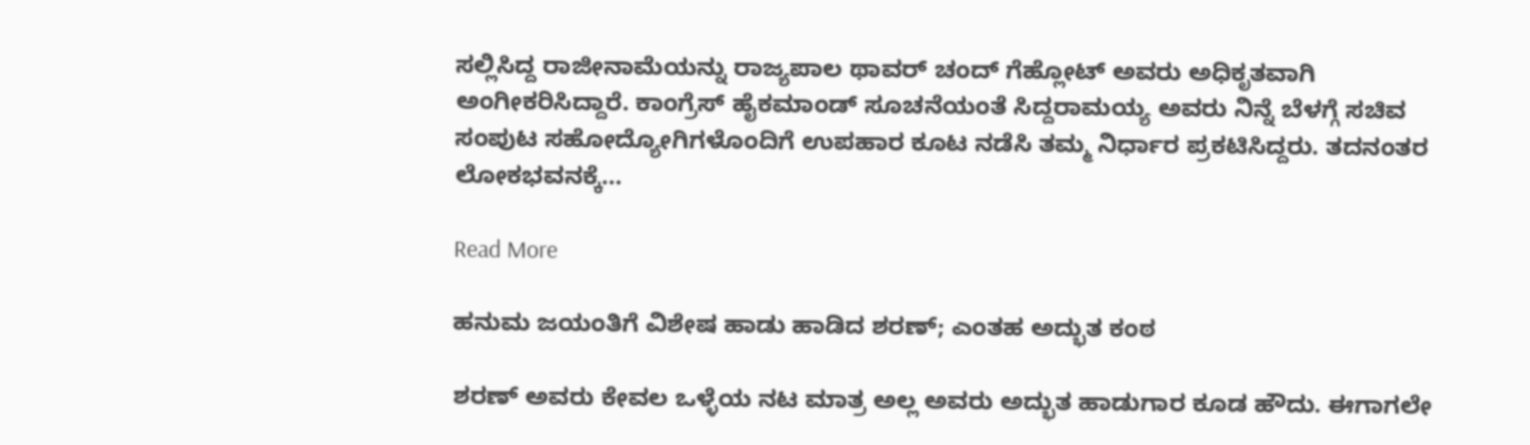ಸಲ್ಲಿಸಿದ್ದ ರಾಜೀನಾಮೆಯನ್ನು ರಾಜ್ಯಪಾಲ ಥಾವರ್ ಚಂದ್ ಗೆಹ್ಲೋಟ್ ಅವರು ಅಧಿಕೃತವಾಗಿ ಅಂಗೀಕರಿಸಿದ್ದಾರೆ. ಕಾಂಗ್ರೆಸ್ ಹೈಕಮಾಂಡ್ ಸೂಚನೆಯಂತೆ ಸಿದ್ದರಾಮಯ್ಯ ಅವರು ನಿನ್ನೆ ಬೆಳಗ್ಗೆ ಸಚಿವ ಸಂಪುಟ ಸಹೋದ್ಯೋಗಿಗಳೊಂದಿಗೆ ಉಪಹಾರ ಕೂಟ ನಡೆಸಿ ತಮ್ಮ ನಿರ್ಧಾರ ಪ್ರಕಟಿಸಿದ್ದರು. ತದನಂತರ ಲೋಕಭವನಕ್ಕೆ…

Read More

ಹನುಮ ಜಯಂತಿಗೆ ವಿಶೇಷ ಹಾಡು ಹಾಡಿದ ಶರಣ್; ಎಂತಹ ಅದ್ಭುತ ಕಂಠ

ಶರಣ್ ಅವರು ಕೇವಲ ಒಳ್ಳೆಯ ನಟ ಮಾತ್ರ ಅಲ್ಲ ಅವರು ಅದ್ಭುತ ಹಾಡುಗಾರ ಕೂಡ ಹೌದು. ಈಗಾಗಲೇ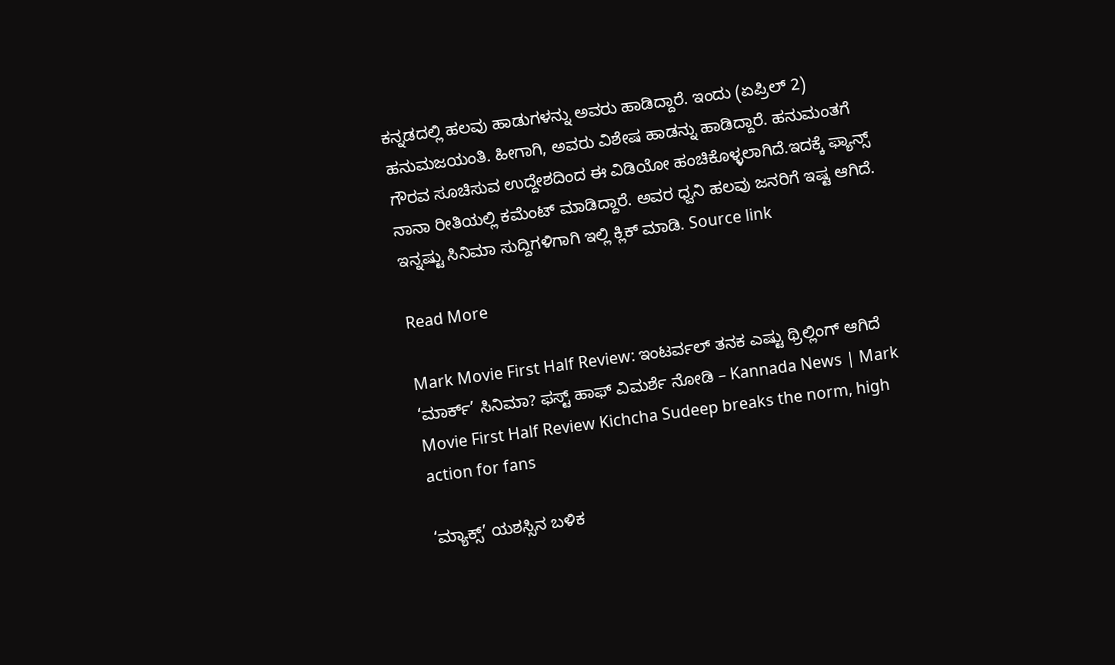ಕನ್ನಡದಲ್ಲಿ ಹಲವು ಹಾಡುಗಳನ್ನು ಅವರು ಹಾಡಿದ್ದಾರೆ. ಇಂದು (ಏಪ್ರಿಲ್ 2) ಹನುಮಜಯಂತಿ. ಹೀಗಾಗಿ, ಅವರು ವಿಶೇಷ ಹಾಡನ್ನು ಹಾಡಿದ್ದಾರೆ. ಹನುಮಂತಗೆ ಗೌರವ ಸೂಚಿಸುವ ಉದ್ದೇಶದಿಂದ ಈ ವಿಡಿಯೋ ಹಂಚಿಕೊಳ್ಳಲಾಗಿದೆ.ಇದಕ್ಕೆ ಫ್ಯಾನ್ಸ್ ನಾನಾ ರೀತಿಯಲ್ಲಿ ಕಮೆಂಟ್ ಮಾಡಿದ್ದಾರೆ. ಅವರ ಧ್ವನಿ ಹಲವು ಜನರಿಗೆ ಇಷ್ಟ ಆಗಿದೆ. ಇನ್ನಷ್ಟು ಸಿನಿಮಾ ಸುದ್ದಿಗಳಿಗಾಗಿ ಇಲ್ಲಿ ಕ್ಲಿಕ್ ಮಾಡಿ. Source link

Read More

Mark Movie First Half Review: ಇಂಟರ್ವಲ್ ತನಕ ಎಷ್ಟು ಥ್ರಿಲ್ಲಿಂಗ್ ಆಗಿದೆ ‘ಮಾರ್ಕ್’ ಸಿನಿಮಾ? ಫಸ್ಟ್ ಹಾಫ್ ವಿಮರ್ಶೆ ನೋಡಿ – Kannada News | Mark Movie First Half Review Kichcha Sudeep breaks the norm, high action for fans

‘ಮ್ಯಾಕ್ಸ್’ ಯಶಸ್ಸಿನ ಬಳಿಕ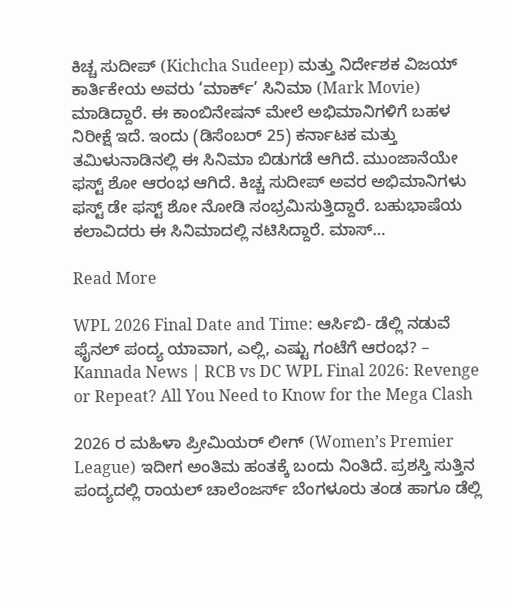ಕಿಚ್ಚ ಸುದೀಪ್ (Kichcha Sudeep) ಮತ್ತು ನಿರ್ದೇಶಕ ವಿಜಯ್ ಕಾರ್ತಿಕೇಯ ಅವರು ‘ಮಾರ್ಕ್’ ಸಿನಿಮಾ (Mark Movie) ಮಾಡಿದ್ದಾರೆ. ಈ ಕಾಂಬಿನೇಷನ್ ಮೇಲೆ ಅಭಿಮಾನಿಗಳಿಗೆ ಬಹಳ ನಿರೀಕ್ಷೆ ಇದೆ. ಇಂದು (ಡಿಸೆಂಬರ್ 25) ಕರ್ನಾಟಕ ಮತ್ತು ತಮಿಳುನಾಡಿನಲ್ಲಿ ಈ ಸಿನಿಮಾ ಬಿಡುಗಡೆ ಆಗಿದೆ. ಮುಂಜಾನೆಯೇ ಫಸ್ಟ್ ಶೋ ಆರಂಭ ಆಗಿದೆ. ಕಿಚ್ಚ ಸುದೀಪ್ ಅವರ ಅಭಿಮಾನಿಗಳು ಫಸ್ಟ್ ಡೇ ಫಸ್ಟ್ ಶೋ ನೋಡಿ ಸಂಭ್ರಮಿಸುತ್ತಿದ್ದಾರೆ. ಬಹುಭಾಷೆಯ ಕಲಾವಿದರು ಈ ಸಿನಿಮಾದಲ್ಲಿ ನಟಿಸಿದ್ದಾರೆ. ಮಾಸ್…

Read More

WPL 2026 Final Date and Time: ಆರ್ಸಿಬಿ- ಡೆಲ್ಲಿ ನಡುವೆ ಫೈನಲ್ ಪಂದ್ಯ ಯಾವಾಗ, ಎಲ್ಲಿ, ಎಷ್ಟು ಗಂಟೆಗೆ ಆರಂಭ? – Kannada News | RCB vs DC WPL Final 2026: Revenge or Repeat? All You Need to Know for the Mega Clash

2026 ರ ಮಹಿಳಾ ಪ್ರೀಮಿಯರ್ ಲೀಗ್ (Women’s Premier League) ಇದೀಗ ಅಂತಿಮ ಹಂತಕ್ಕೆ ಬಂದು ನಿಂತಿದೆ. ಪ್ರಶಸ್ತಿ ಸುತ್ತಿನ ಪಂದ್ಯದಲ್ಲಿ ರಾಯಲ್ ಚಾಲೆಂಜರ್ಸ್ ಬೆಂಗಳೂರು ತಂಡ ಹಾಗೂ ಡೆಲ್ಲಿ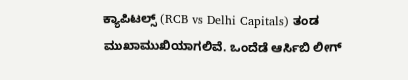ಕ್ಯಾಪಿಟಲ್ಸ್ (RCB vs Delhi Capitals) ತಂಡ ಮುಖಾಮುಖಿಯಾಗಲಿವೆ. ಒಂದೆಡೆ ಆರ್ಸಿಬಿ ಲೀಗ್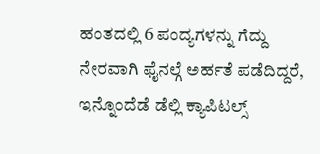ಹಂತದಲ್ಲಿ 6 ಪಂದ್ಯಗಳನ್ನು ಗೆದ್ದು ನೇರವಾಗಿ ಫೈನಲ್ಗೆ ಅರ್ಹತೆ ಪಡೆದಿದ್ದರೆ, ಇನ್ನೊಂದೆಡೆ ಡೆಲ್ಲಿ ಕ್ಯಾಪಿಟಲ್ಸ್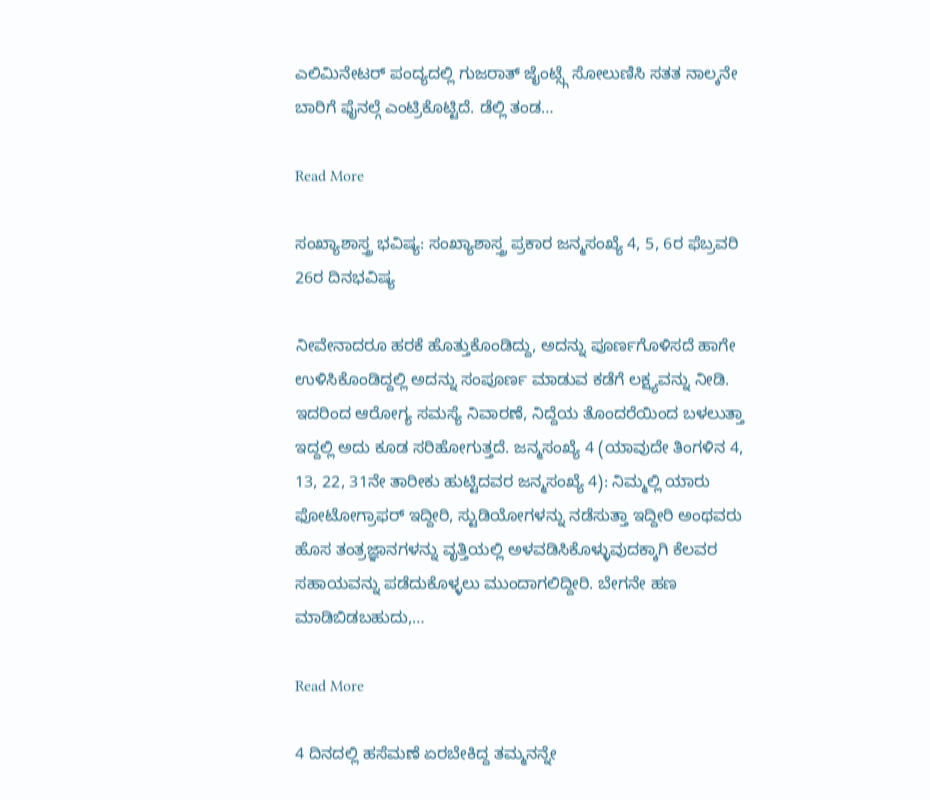ಎಲಿಮಿನೇಟರ್ ಪಂದ್ಯದಲ್ಲಿ ಗುಜರಾತ್ ಜೈಂಟ್ಸ್ಗೆ ಸೋಲುಣಿಸಿ ಸತತ ನಾಲ್ಕನೇ ಬಾರಿಗೆ ಫೈನಲ್ಗೆ ಎಂಟ್ರಿಕೊಟ್ಟಿದೆ. ಡೆಲ್ಲಿ ತಂಡ…

Read More

ಸಂಖ್ಯಾಶಾಸ್ತ್ರ ಭವಿಷ್ಯ: ಸಂಖ್ಯಾಶಾಸ್ತ್ರ ಪ್ರಕಾರ ಜನ್ಮಸಂಖ್ಯೆ 4, 5, 6ರ ಫೆಬ್ರವರಿ 26ರ ದಿನಭವಿಷ್ಯ

ನೀವೇನಾದರೂ ಹರಕೆ ಹೊತ್ತುಕೊಂಡಿದ್ದು, ಅದನ್ನು ಪೂರ್ಣಗೊಳಿಸದೆ ಹಾಗೇ ಉಳಿಸಿಕೊಂಡಿದ್ದಲ್ಲಿ ಅದನ್ನು ಸಂಪೂರ್ಣ ಮಾಡುವ ಕಡೆಗೆ ಲಕ್ಷ್ಯವನ್ನು ನೀಡಿ. ಇದರಿಂದ ಆರೋಗ್ಯ ಸಮಸ್ಯೆ ನಿವಾರಣೆ, ನಿದ್ದೆಯ ತೊಂದರೆಯಿಂದ ಬಳಲುತ್ತಾ ಇದ್ದಲ್ಲಿ ಅದು ಕೂಡ ಸರಿಹೋಗುತ್ತದೆ. ಜನ್ಮಸಂಖ್ಯೆ 4 (ಯಾವುದೇ ತಿಂಗಳಿನ 4, 13, 22, 31ನೇ ತಾರೀಕು ಹುಟ್ಟಿದವರ ಜನ್ಮಸಂಖ್ಯೆ 4): ನಿಮ್ಮಲ್ಲಿ ಯಾರು ಫೋಟೋಗ್ರಾಫರ್ ಇದ್ದೀರಿ, ಸ್ಟುಡಿಯೋಗಳನ್ನು ನಡೆಸುತ್ತಾ ಇದ್ದೀರಿ ಅಂಥವರು ಹೊಸ ತಂತ್ರಜ್ಞಾನಗಳನ್ನು ವೃತ್ತಿಯಲ್ಲಿ ಅಳವಡಿಸಿಕೊಳ್ಳುವುದಕ್ಕಾಗಿ ಕೆಲವರ ಸಹಾಯವನ್ನು ಪಡೆದುಕೊಳ್ಳಲು ಮುಂದಾಗಲಿದ್ದೀರಿ. ಬೇಗನೇ ಹಣ ಮಾಡಿಬಿಡಬಹುದು,…

Read More

4 ದಿನದಲ್ಲಿ ಹಸೆಮಣೆ ಏರಬೇಕಿದ್ದ ತಮ್ಮನನ್ನೇ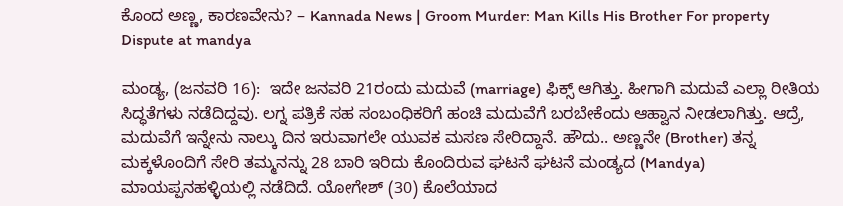ಕೊಂದ ಅಣ್ಣ, ಕಾರಣವೇನು? – Kannada News | Groom Murder: Man Kills His Brother For property Dispute at mandya

ಮಂಡ್ಯ, (ಜನವರಿ 16):  ಇದೇ ಜನವರಿ 21ರಂದು ಮದುವೆ (marriage) ಫಿಕ್ಸ್ ಆಗಿತ್ತು. ಹೀಗಾಗಿ ಮದುವೆ ಎಲ್ಲಾ ರೀತಿಯ  ಸಿದ್ಧತೆಗಳು ನಡೆದಿದ್ದವು. ಲಗ್ನ ಪತ್ರಿಕೆ ಸಹ ಸಂಬಂಧಿಕರಿಗೆ ಹಂಚಿ ಮದುವೆಗೆ ಬರಬೇಕೆಂದು ಆಹ್ವಾನ ನೀಡಲಾಗಿತ್ತು. ಆದ್ರೆ, ಮದುವೆಗೆ ಇನ್ನೇನು ನಾಲ್ಕು ದಿನ ಇರುವಾಗಲೇ ಯುವಕ ಮಸಣ ಸೇರಿದ್ದಾನೆ. ಹೌದು.. ಅಣ್ಣನೇ (Brother) ತನ್ನ ಮಕ್ಕಳೊಂದಿಗೆ ಸೇರಿ ತಮ್ಮನನ್ನು 28 ಬಾರಿ ಇರಿದು ಕೊಂದಿರುವ ಘಟನೆ ಘಟನೆ ಮಂಡ್ಯದ (Mandya) ಮಾಯಪ್ಪನಹಳ್ಳಿಯಲ್ಲಿ ನಡೆದಿದೆ. ಯೋಗೇಶ್ (30) ಕೊಲೆಯಾದ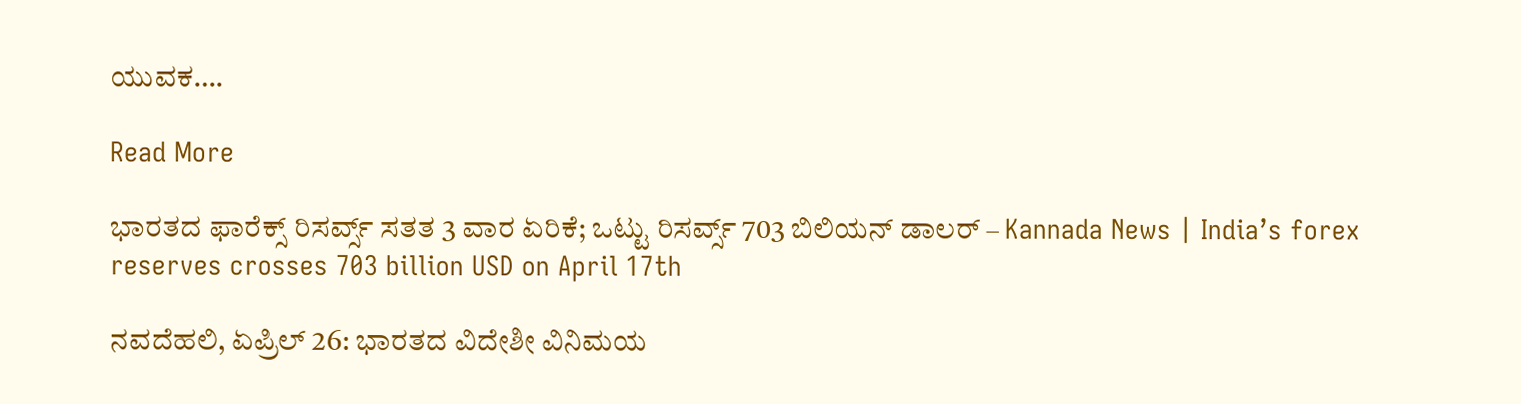ಯುವಕ….

Read More

ಭಾರತದ ಫಾರೆಕ್ಸ್ ರಿಸರ್ವ್ಸ್ ಸತತ 3 ವಾರ ಏರಿಕೆ; ಒಟ್ಟು ರಿಸರ್ವ್ಸ್ 703 ಬಿಲಿಯನ್ ಡಾಲರ್ – Kannada News | India’s forex reserves crosses 703 billion USD on April 17th

ನವದೆಹಲಿ, ಏಪ್ರಿಲ್ 26: ಭಾರತದ ವಿದೇಶೀ ವಿನಿಮಯ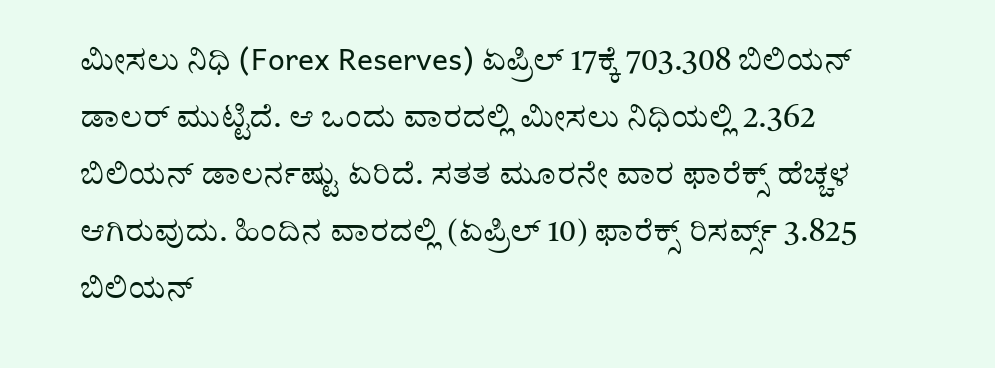ಮೀಸಲು ನಿಧಿ (Forex Reserves) ಏಪ್ರಿಲ್ 17ಕ್ಕೆ 703.308 ಬಿಲಿಯನ್ ಡಾಲರ್ ಮುಟ್ಟಿದೆ. ಆ ಒಂದು ವಾರದಲ್ಲಿ ಮೀಸಲು ನಿಧಿಯಲ್ಲಿ 2.362 ಬಿಲಿಯನ್ ಡಾಲರ್ನಷ್ಟು ಏರಿದೆ. ಸತತ ಮೂರನೇ ವಾರ ಫಾರೆಕ್ಸ್ ಹೆಚ್ಚಳ ಆಗಿರುವುದು. ಹಿಂದಿನ ವಾರದಲ್ಲಿ (ಏಪ್ರಿಲ್ 10) ಫಾರೆಕ್ಸ್ ರಿಸರ್ವ್ಸ್ 3.825 ಬಿಲಿಯನ್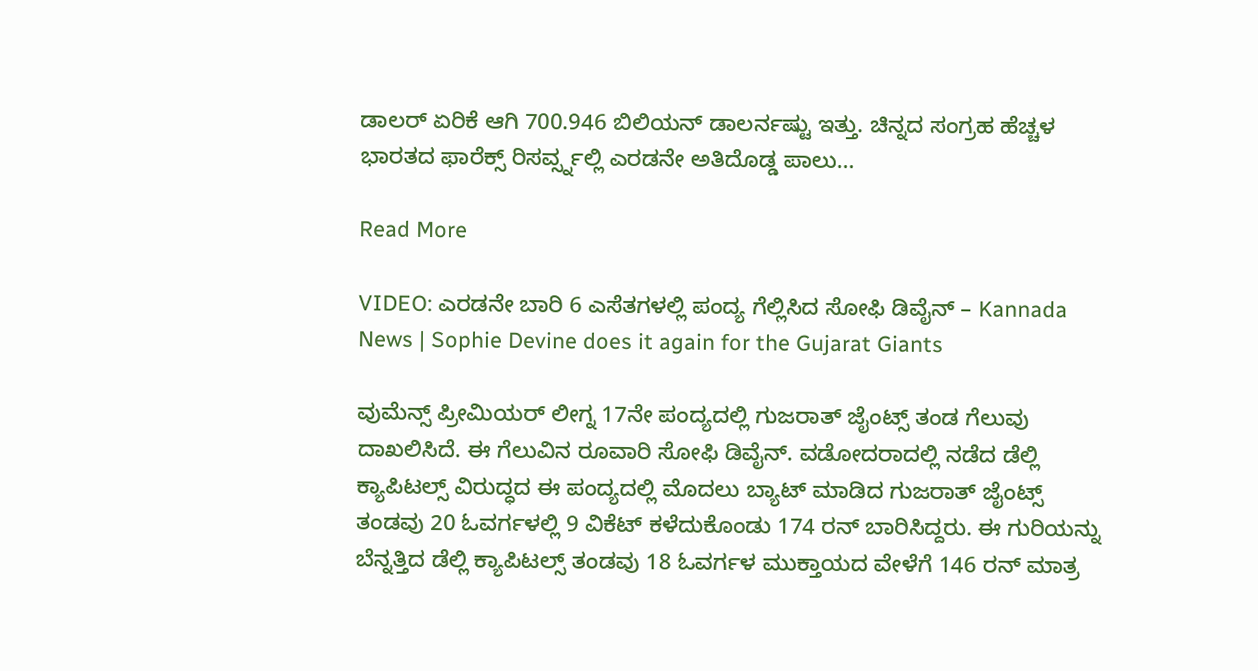ಡಾಲರ್ ಏರಿಕೆ ಆಗಿ 700.946 ಬಿಲಿಯನ್ ಡಾಲರ್ನಷ್ಟು ಇತ್ತು. ಚಿನ್ನದ ಸಂಗ್ರಹ ಹೆಚ್ಚಳ ಭಾರತದ ಫಾರೆಕ್ಸ್ ರಿಸರ್ವ್ಸ್ನಲ್ಲಿ ಎರಡನೇ ಅತಿದೊಡ್ಡ ಪಾಲು…

Read More

VIDEO: ಎರಡನೇ ಬಾರಿ 6 ಎಸೆತಗಳಲ್ಲಿ ಪಂದ್ಯ ಗೆಲ್ಲಿಸಿದ ಸೋಫಿ ಡಿವೈನ್ – Kannada News | Sophie Devine does it again for the Gujarat Giants

ವುಮೆನ್ಸ್ ಪ್ರೀಮಿಯರ್ ಲೀಗ್ನ 17ನೇ ಪಂದ್ಯದಲ್ಲಿ ಗುಜರಾತ್ ಜೈಂಟ್ಸ್ ತಂಡ ಗೆಲುವು ದಾಖಲಿಸಿದೆ. ಈ ಗೆಲುವಿನ ರೂವಾರಿ ಸೋಫಿ ಡಿವೈನ್. ವಡೋದರಾದಲ್ಲಿ ನಡೆದ ಡೆಲ್ಲಿ ಕ್ಯಾಪಿಟಲ್ಸ್ ವಿರುದ್ಧದ ಈ ಪಂದ್ಯದಲ್ಲಿ ಮೊದಲು ಬ್ಯಾಟ್ ಮಾಡಿದ ಗುಜರಾತ್ ಜೈಂಟ್ಸ್ ತಂಡವು 20 ಓವರ್ಗಳಲ್ಲಿ 9 ವಿಕೆಟ್ ಕಳೆದುಕೊಂಡು 174 ರನ್ ಬಾರಿಸಿದ್ದರು. ಈ ಗುರಿಯನ್ನು ಬೆನ್ನತ್ತಿದ ಡೆಲ್ಲಿ ಕ್ಯಾಪಿಟಲ್ಸ್ ತಂಡವು 18 ಓವರ್ಗಳ ಮುಕ್ತಾಯದ ವೇಳೆಗೆ 146 ರನ್ ಮಾತ್ರ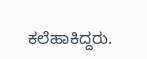ಕಲೆಹಾಕಿದ್ದರು.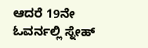ಆದರೆ 19ನೇ ಓವರ್ನಲ್ಲಿ ಸ್ನೇಹ್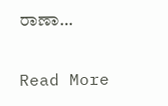ರಾಣಾ…

Read More